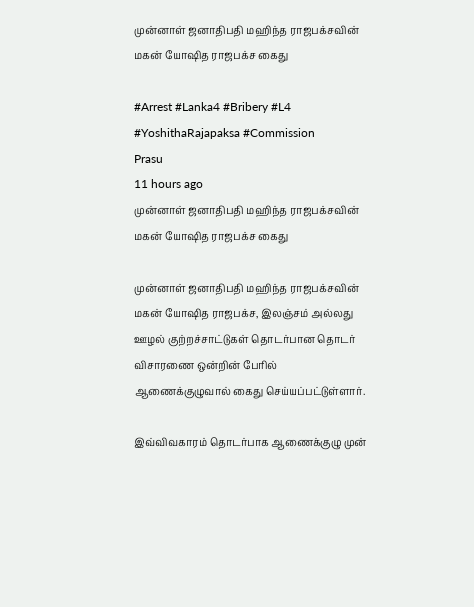முன்னாள் ஜனாதிபதி மஹிந்த ராஜபக்சவின் மகன் யோஷித ராஜபக்ச கைது

#Arrest #Lanka4 #Bribery #L4 #YoshithaRajapaksa #Commission
Prasu
11 hours ago
முன்னாள் ஜனாதிபதி மஹிந்த ராஜபக்சவின் மகன் யோஷித ராஜபக்ச கைது

முன்னாள் ஜனாதிபதி மஹிந்த ராஜபக்சவின் மகன் யோஷித ராஜபக்ச, இலஞ்சம் அல்லது ஊழல் குற்றச்சாட்டுகள் தொடர்பான தொடர் விசாரணை ஒன்றின் பேரில் ஆணைக்குழுவால் கைது செய்யப்பட்டுள்ளார்.

இவ்விவகாரம் தொடர்பாக ஆணைக்குழு முன்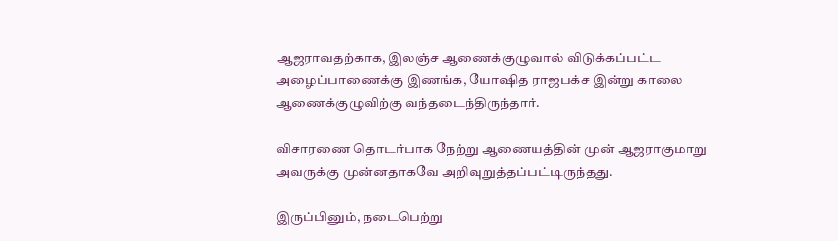ஆஜராவதற்காக, இலஞ்ச ஆணைக்குழுவால் விடுக்கப்பட்ட அழைப்பாணைக்கு இணங்க, யோஷித ராஜபக்ச இன்று காலை ஆணைக்குழுவிற்கு வந்தடைந்திருந்தார்.

விசாரணை தொடர்பாக நேற்று ஆணையத்தின் முன் ஆஜராகுமாறு அவருக்கு முன்னதாகவே அறிவுறுத்தப்பட்டிருந்தது.

இருப்பினும், நடைபெற்று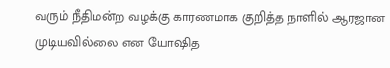வரும் நீதிமன்ற வழக்கு காரணமாக குறித்த நாளில் ஆரஜான முடியவில்லை என யோஷித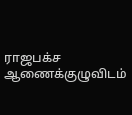ராஜபக்ச ஆணைக்குழுவிடம்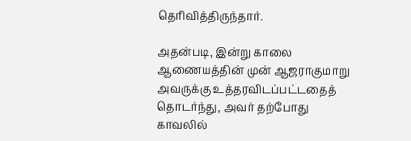தெரிவித்திருந்தார்.

அதன்படி, இன்று காலை ஆணையத்தின் முன் ஆஜராகுமாறு அவருக்கு உத்தரவிடப்பட்டதைத் தொடர்ந்து, அவர் தற்போது காவலில்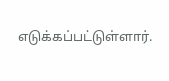எடுக்கப்பட்டுள்ளார்.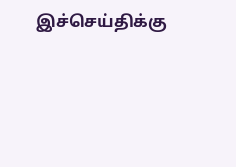இச்செய்திக்கு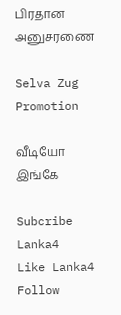பிரதான அனுசரணை

Selva Zug Promotion

வீடியோ இங்கே

Subcribe Lanka4
Like Lanka4
Follow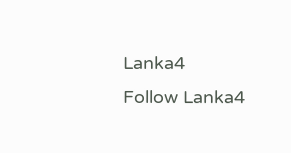Lanka4
Follow Lanka4